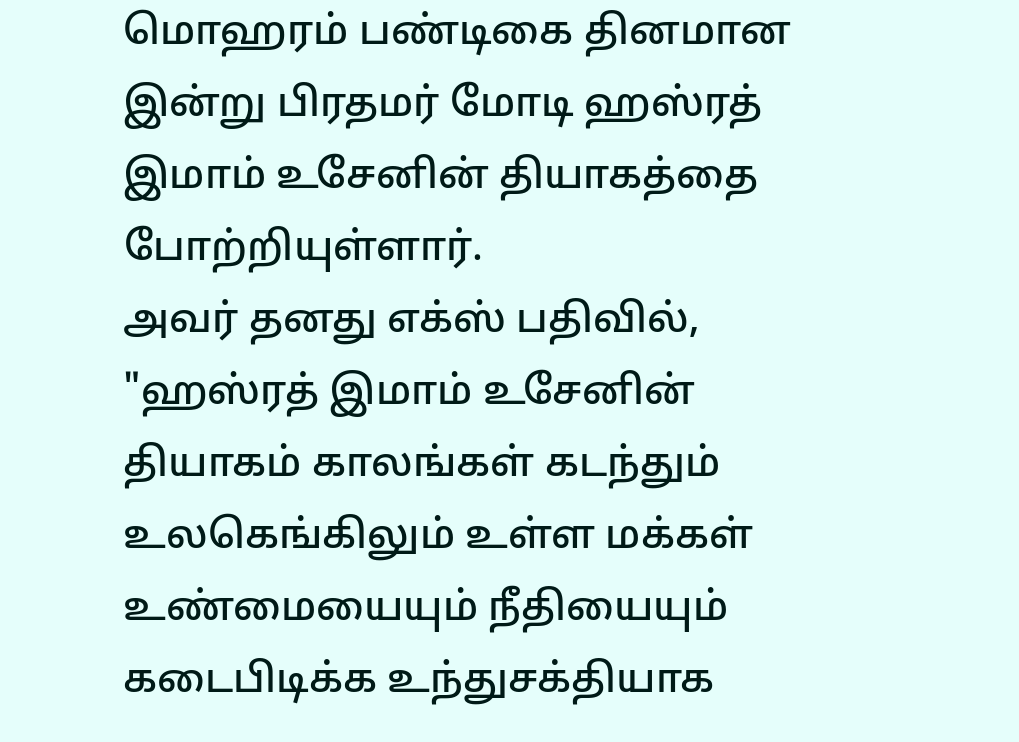மொஹரம் பண்டிகை தினமான இன்று பிரதமர் மோடி ஹஸ்ரத் இமாம் உசேனின் தியாகத்தை போற்றியுள்ளார்.
அவர் தனது எக்ஸ் பதிவில், "ஹஸ்ரத் இமாம் உசேனின் தியாகம் காலங்கள் கடந்தும் உலகெங்கிலும் உள்ள மக்கள் உண்மையையும் நீதியையும் கடைபிடிக்க உந்துசக்தியாக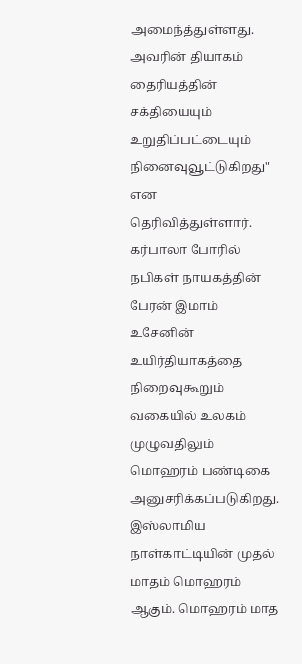அமைந்த்துள்ளது.
அவரின் தியாகம் தைரியத்தின் சக்தியையும் உறுதிப்பட்டையும் நினைவுவூட்டுகிறது" என தெரிவித்துள்ளார்.
கர்பாலா போரில் நபிகள் நாயகத்தின் பேரன் இமாம் உசேனின் உயிர்தியாகத்தை நிறைவுகூறும் வகையில் உலகம் முழுவதிலும் மொஹரம் பண்டிகை அனுசரிக்கப்படுகிறது.
இஸ்லாமிய நாள்காட்டியின் முதல் மாதம் மொஹரம் ஆகும். மொஹரம் மாத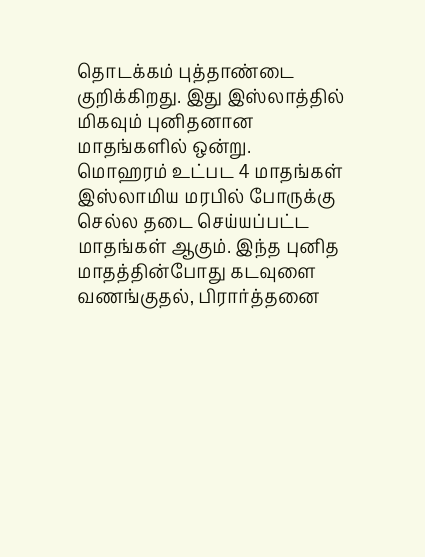தொடக்கம் புத்தாண்டை குறிக்கிறது. இது இஸ்லாத்தில் மிகவும் புனிதனான மாதங்களில் ஒன்று.
மொஹரம் உட்பட 4 மாதங்கள் இஸ்லாமிய மரபில் போருக்கு செல்ல தடை செய்யப்பட்ட மாதங்கள் ஆகும். இந்த புனித மாதத்தின்போது கடவுளை வணங்குதல், பிரார்த்தனை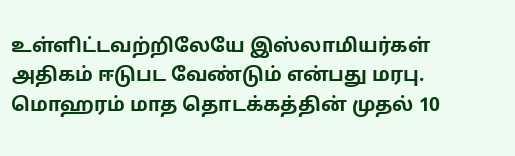உள்ளிட்டவற்றிலேயே இஸ்லாமியர்கள் அதிகம் ஈடுபட வேண்டும் என்பது மரபு.
மொஹரம் மாத தொடக்கத்தின் முதல் 10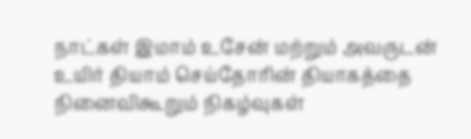நாட்கள் இமாம் உசேன் மற்றும் அவருடன் உயிர் தியாம் செய்தோரின் தியாகத்தை நினைவிகூறும் நிகழ்வுகள்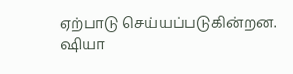ஏற்பாடு செய்யப்படுகின்றன. ஷியா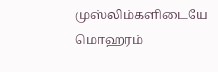முஸ்லிம்களிடையே மொஹரம்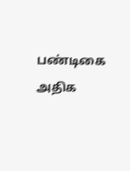பண்டிகை அதிக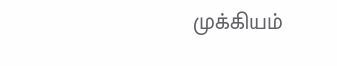முக்கியம்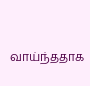வாய்ந்ததாக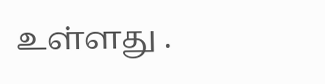உள்ளது .